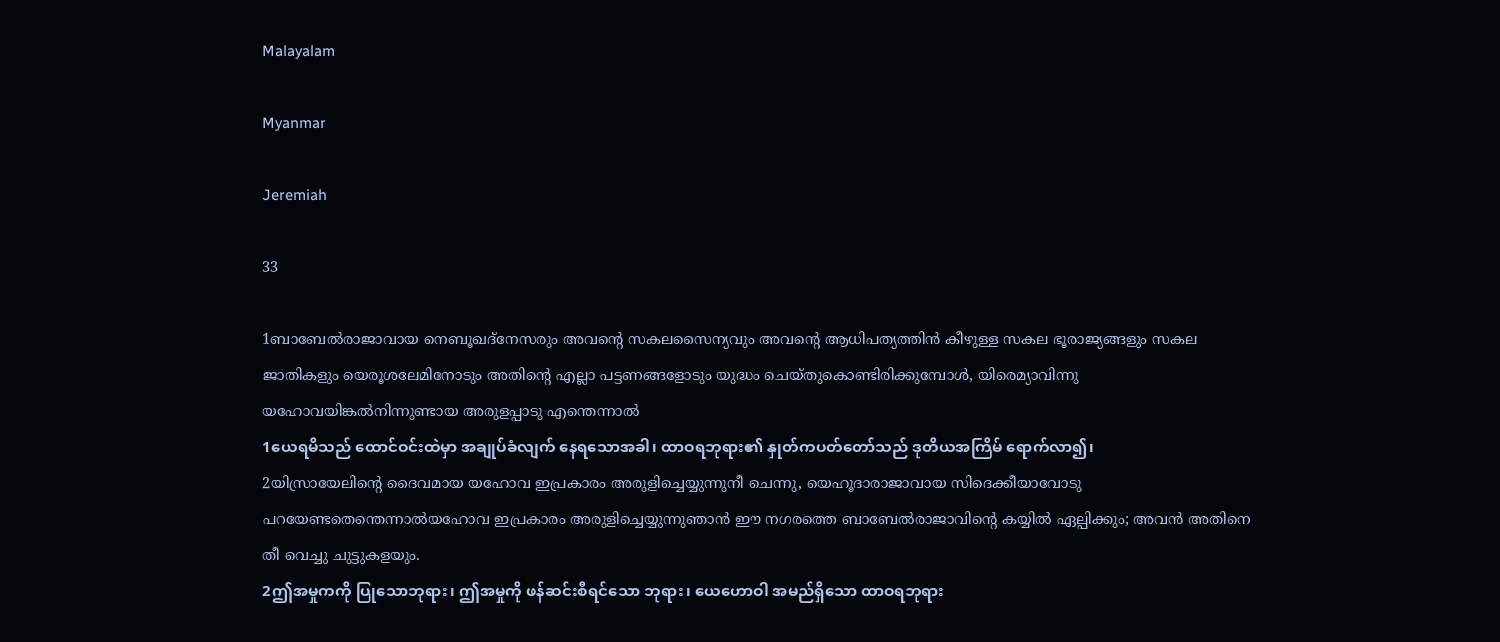Malayalam

Myanmar

Jeremiah

33

1ബാബേല്‍രാജാവായ നെബൂഖദ്നേസരും അവന്റെ സകലസൈന്യവും അവന്റെ ആധിപത്യത്തിന്‍ കീഴുള്ള സകല ഭൂരാജ്യങ്ങളും സകല ജാതികളും യെരൂശലേമിനോടും അതിന്റെ എല്ലാ പട്ടണങ്ങളോടും യുദ്ധം ചെയ്തുകൊണ്ടിരിക്കുമ്പോള്‍, യിരെമ്യാവിന്നു യഹോവയിങ്കല്‍നിന്നുണ്ടായ അരുളപ്പാടു എന്തെന്നാല്‍
1ယေရမိသည် ထောင်ဝင်းထဲမှာ အချုပ်ခံလျက် နေရသောအခါ၊ ထာဝရဘုရား၏ နှုတ်ကပတ်တော်သည် ဒုတိယအကြိမ် ရောက်လာ၍၊
2യിസ്രായേലിന്റെ ദൈവമായ യഹോവ ഇപ്രകാരം അരുളിച്ചെയ്യുന്നുനീ ചെന്നു, യെഹൂദാരാജാവായ സിദെക്കീയാവോടു പറയേണ്ടതെന്തെന്നാല്‍യഹോവ ഇപ്രകാരം അരുളിച്ചെയ്യുന്നുഞാന്‍ ഈ നഗരത്തെ ബാബേല്‍രാജാവിന്റെ കയ്യില്‍ ഏല്പിക്കും; അവന്‍ അതിനെ തീ വെച്ചു ചുട്ടുകളയും.
2ဤအမှုကကို ပြုသောဘုရား၊ ဤအမှုကို ဖန်ဆင်းစီရင်သော ဘုရား၊ ယေဟောဝါ အမည်ရှိသော ထာဝရဘုရား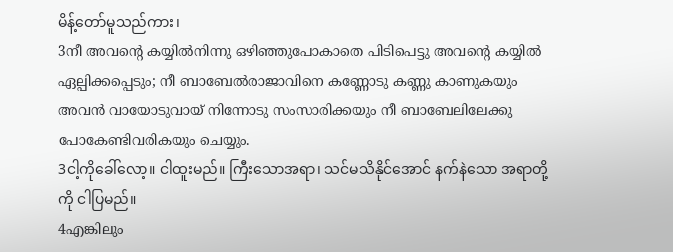မိန့်တော်မူသည်ကား၊
3നീ അവന്റെ കയ്യില്‍നിന്നു ഒഴിഞ്ഞുപോകാതെ പിടിപെട്ടു അവന്റെ കയ്യില്‍ ഏല്പിക്കപ്പെടും; നീ ബാബേല്‍രാജാവിനെ കണ്ണോടു കണ്ണു കാണുകയും അവന്‍ വായോടുവായ് നിന്നോടു സംസാരിക്കയും നീ ബാബേലിലേക്കു പോകേണ്ടിവരികയും ചെയ്യും.
3ငါ့ကိုခေါ်လော့။ ငါထူးမည်။ ကြီးသောအရာ၊ သင်မသိနိုင်အောင် နက်နဲသော အရာတို့ကို ငါပြမည်။
4എങ്കിലും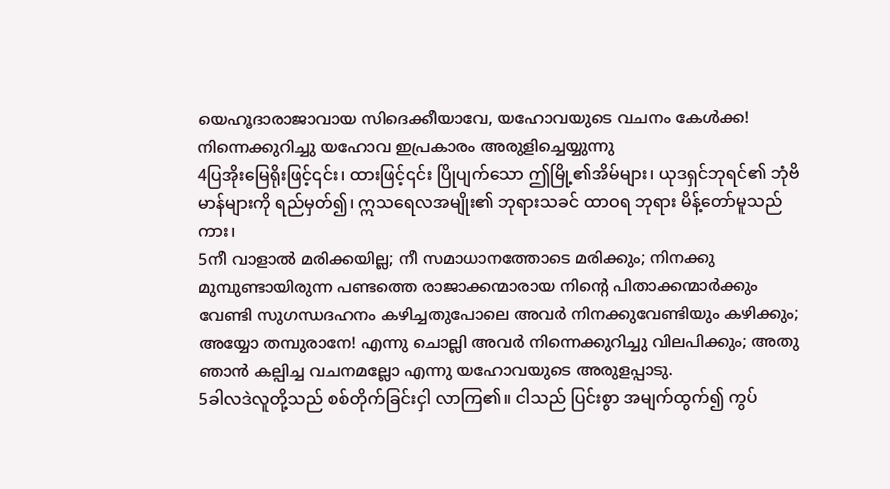യെഹൂദാരാജാവായ സിദെക്കീയാവേ, യഹോവയുടെ വചനം കേള്‍ക്ക! നിന്നെക്കുറിച്ചു യഹോവ ഇപ്രകാരം അരുളിച്ചെയ്യുന്നു
4ပြအိုးမြေရိုးဖြင့်၎င်း၊ ထားဖြင့်၎င်း ပြိုပျက်သော ဤမြို့၏အိမ်များ၊ ယုဒရှင်ဘုရင်၏ ဘုံဗိမာန်များကို ရည်မှတ်၍၊ ဣသရေလအမျိုး၏ ဘုရားသခင် ထာဝရ ဘုရား မိန့်တော်မူသည်ကား၊
5നീ വാളാല്‍ മരിക്കയില്ല; നീ സമാധാനത്തോടെ മരിക്കും; നിനക്കു മുമ്പുണ്ടായിരുന്ന പണ്ടത്തെ രാജാക്കന്മാരായ നിന്റെ പിതാക്കന്മാര്‍ക്കും വേണ്ടി സുഗന്ധദഹനം കഴിച്ചതുപോലെ അവര്‍ നിനക്കുവേണ്ടിയും കഴിക്കും; അയ്യോ തമ്പുരാനേ! എന്നു ചൊല്ലി അവര്‍ നിന്നെക്കുറിച്ചു വിലപിക്കും; അതു ഞാന്‍ കല്പിച്ച വചനമല്ലോ എന്നു യഹോവയുടെ അരുളപ്പാടു.
5ခါလဒဲလူတို့သည် စစ်တိုက်ခြင်းငှါ လာကြ၏။ ငါသည် ပြင်းစွာ အမျက်ထွက်၍ ကွပ်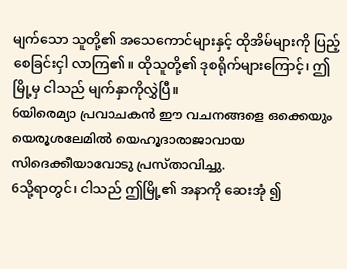မျက်သော သူတို့၏ အသေကောင်များနှင့် ထိုအိမ်များကို ပြည့်စေခြင်းငှါ လာကြ၏။ ထိုသူတို့၏ ဒုစရိုက်များကြောင့်၊ ဤမြို့မှ ငါသည် မျက်နှာကိုလွှဲပြီ။
6യിരെമ്യാ പ്രവാചകന്‍ ഈ വചനങ്ങളെ ഒക്കെയും യെരൂശലേമില്‍ യെഹൂദാരാജാവായ സിദെക്കീയാവോടു പ്രസ്താവിച്ചു.
6သို့ရာတွင်၊ ငါသည် ဤမြို့၏ အနာကို ဆေးအုံ ၍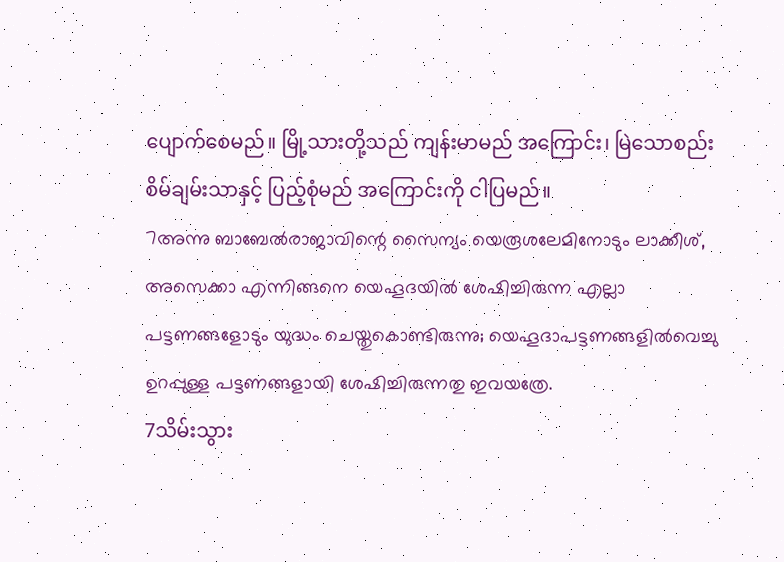ပျောက်စေမည်။ မြို့သားတို့သည် ကျန်းမာမည် အကြောင်း၊ မြဲသောစည်းစိမ်ချမ်းသာနှင့် ပြည့်စုံမည် အကြောင်းကို ငါပြမည်။
7അന്നു ബാബേല്‍രാജാവിന്റെ സൈന്യം യെരൂശലേമിനോടും ലാക്കീശ്, അസെക്കാ എന്നിങ്ങനെ യെഹൂദയില്‍ ശേഷിച്ചിരുന്ന എല്ലാ പട്ടണങ്ങളോടും യുദ്ധം ചെയ്തുകൊണ്ടിരുന്നു; യെഹൂദാപട്ടണങ്ങളില്‍വെച്ചു ഉറപ്പുള്ള പട്ടണങ്ങളായി ശേഷിച്ചിരുന്നതു ഇവയത്രേ.
7သိမ်းသွား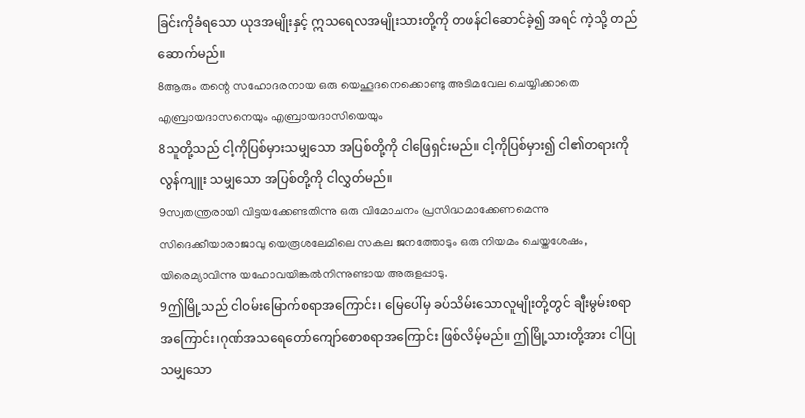ခြင်းကိုခံရသော ယုဒအမျိုးနှင့် ဣသရေလအမျိုးသားတို့ကို တဖန်ငါဆောင်ခဲ့၍ အရင် ကဲ့သို့ တည်ဆောက်မည်။
8ആരും തന്റെ സഹോദരനായ ഒരു യെഹൂദനെക്കൊണ്ടു അടിമവേല ചെയ്യിക്കാതെ എബ്രായദാസനെയും എബ്രായദാസിയെയും
8သူတို့သည် ငါ့ကိုပြစ်မှားသမျှသော အပြစ်တို့ကို ငါဖြေရှင်းမည်။ ငါ့ကိုပြစ်မှား၍ ငါ၏တရားကို လွန်ကျူး သမျှသော အပြစ်တို့ကို ငါလွှတ်မည်။
9സ്വതന്ത്രരായി വിട്ടയക്കേണ്ടതിന്നു ഒരു വിമോചനം പ്രസിദ്ധമാക്കേണമെന്നു സിദെക്കീയാരാജാവു യെരൂശലേമിലെ സകല ജനത്തോടും ഒരു നിയമം ചെയ്തശേഷം, യിരെമ്യാവിന്നു യഹോവയിങ്കല്‍നിന്നുണ്ടായ അരുളപ്പാടു.
9ဤမြို့သည် ငါဝမ်းမြောက်စရာအကြောင်း၊ မြေပေါ်မှ ခပ်သိမ်းသောလူမျိုးတို့တွင် ချီးမွမ်းစရာ အကြောင်း၊ဂုဏ်အသရေတော်ကျော်စောစရာအကြောင်း ဖြစ်လိမ့်မည်။ ဤမြို့သားတို့အား ငါပြုသမျှသော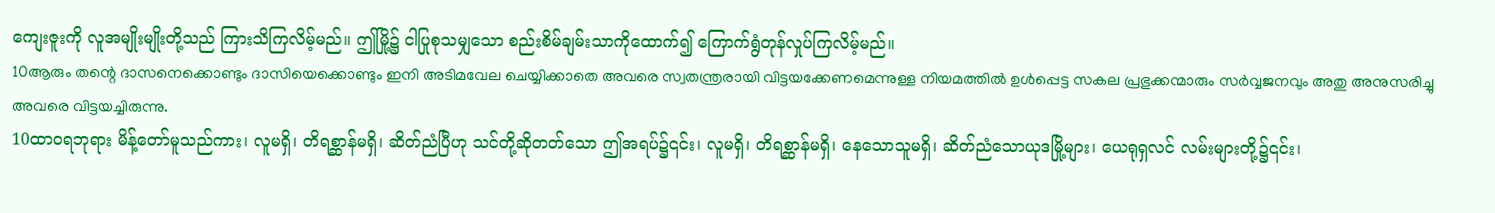ကျေးဇူးကို လူအမျိုးမျိုးတို့သည် ကြားသိကြလိမ့်မည်။ ဤမြို့၌ ငါပြုစုသမျှသော စည်းစိမ်ချမ်းသာကိုထောက်၍ ကြောက်ရွံတုန်လှုပ်ကြလိမ့်မည်။
10ആരും തന്റെ ദാസനെക്കൊണ്ടും ദാസിയെക്കൊണ്ടും ഇനി അടിമവേല ചെയ്യിക്കാതെ അവരെ സ്വതന്ത്രരായി വിട്ടയക്കേണമെന്നുള്ള നിയമത്തില്‍ ഉള്‍പ്പെട്ട സകല പ്രഭുക്കന്മാരും സര്‍വ്വജനവും അതു അനുസരിച്ചു അവരെ വിട്ടയച്ചിരുന്നു.
10ထာဝရဘုရား မိန့်တော်မူသည်ကား၊ လူမရှိ၊ တိရစ္ဆာန်မရှိ၊ ဆိတ်ညံပြီဟု သင်တို့ဆိုတတ်သော ဤအရပ်၌၎င်း၊ လူမရှိ၊ တိရစ္ဆာန်မရှိ၊ နေသောသူမရှိ၊ ဆိတ်ညံသောယုဒမြို့များ၊ ယေရုရှလင် လမ်းများတို့၌၎င်း၊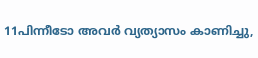11പിന്നീടോ അവര്‍ വ്യത്യാസം കാണിച്ചു,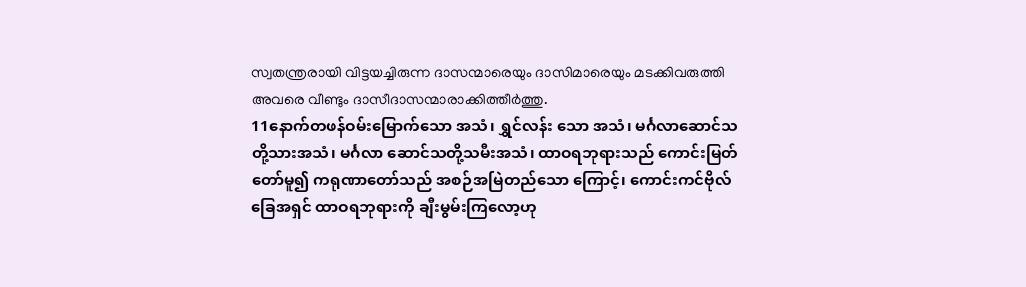സ്വതന്ത്രരായി വിട്ടയച്ചിരുന്ന ദാസന്മാരെയും ദാസിമാരെയും മടക്കിവരുത്തി അവരെ വീണ്ടും ദാസീദാസന്മാരാക്കിത്തീര്‍ത്തു.
11နောက်တဖန်ဝမ်းမြောက်သော အသံ၊ ရွှင်လန်း သော အသံ၊ မင်္ဂလာဆောင်သတို့သားအသံ၊ မင်္ဂလာ ဆောင်သတို့သမီးအသံ၊ ထာဝရဘုရားသည် ကောင်းမြတ် တော်မူ၍ ကရုဏာတော်သည် အစဉ်အမြဲတည်သော ကြောင့်၊ ကောင်းကင်ဗိုလ်ခြေအရှင် ထာဝရဘုရားကို ချီးမွမ်းကြလော့ဟု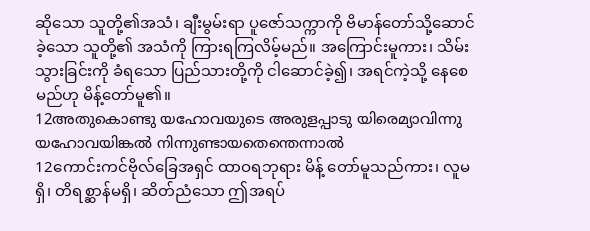ဆိုသော သူတို့၏အသံ၊ ချီးမွမ်းရာ ပူဇော်သက္ကာကို ဗိမာန်တော်သို့ဆောင်ခဲ့သော သူတို့၏ အသံကို ကြားရကြလိမ့်မည်။ အကြောင်းမူကား၊ သိမ်း သွားခြင်းကို ခံရသော ပြည်သားတို့ကို ငါဆောင်ခဲ့၍၊ အရင်ကဲ့သို့ နေစေမည်ဟု မိန့်တော်မူ၏။
12അതുകൊണ്ടു യഹോവയുടെ അരുളപ്പാടു യിരെമ്യാവിന്നു യഹോവയിങ്കല്‍ നിന്നുണ്ടായതെന്തെന്നാല്‍
12ကောင်းကင်ဗိုလ်ခြေအရှင် ထာဝရဘုရား မိန့် တော်မူသည်ကား၊ လူမရှိ၊ တိရစ္ဆာန်မရှိ၊ ဆိတ်ညံသော ဤအရပ်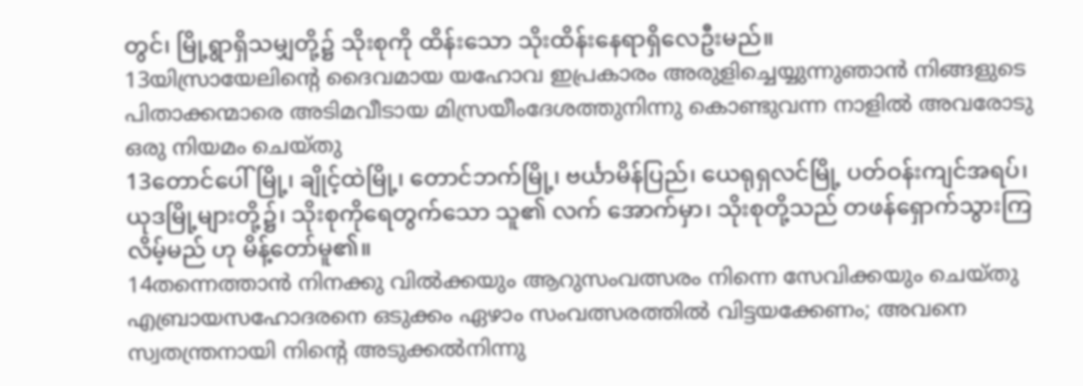တွင်၊ မြို့ရွာရှိသမျှတို့၌ သိုးစုကို ထိန်းသော သိုးထိန်းနေရာရှိလေဦးမည်။
13യിസ്രായേലിന്റെ ദൈവമായ യഹോവ ഇപ്രകാരം അരുളിച്ചെയ്യുന്നുഞാന്‍ നിങ്ങളുടെ പിതാക്കന്മാരെ അടിമവീടായ മിസ്രയീംദേശത്തുനിന്നു കൊണ്ടുവന്ന നാളില്‍ അവരോടു ഒരു നിയമം ചെയ്തു
13တောင်ပေါ်မြို့၊ ချိုင့်ထဲမြို့၊ တောင်ဘက်မြို့၊ ဗင်္ယာမိန်ပြည်၊ ယေရုရှလင်မြို့ ပတ်ဝန်းကျင်အရပ်၊ ယုဒမြို့များတို့၌၊ သိုးစုကိုရေတွက်သော သူ၏ လက် အောက်မှာ၊ သိုးစုတို့သည် တဖန်ရှောက်သွားကြလိမ့်မည် ဟု မိန့်တော်မူ၏။
14തന്നെത്താന്‍ നിനക്കു വില്‍ക്കയും ആറുസംവത്സരം നിന്നെ സേവിക്കയും ചെയ്തു എബ്രായസഹോദരനെ ഒടുക്കം ഏഴാം സംവത്സരത്തില്‍ വിട്ടയക്കേണം; അവനെ സ്വതന്ത്രനായി നിന്റെ അടുക്കല്‍നിന്നു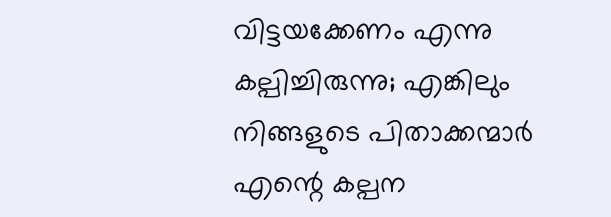വിട്ടയക്കേണം എന്നു കല്പിച്ചിരുന്നു; എങ്കിലും നിങ്ങളുടെ പിതാക്കന്മാര്‍ എന്റെ കല്പന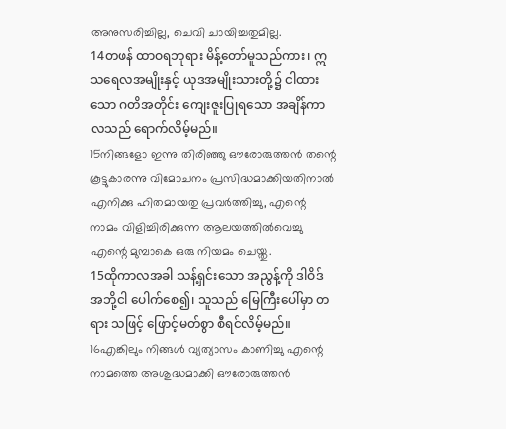അനുസരിച്ചില്ല, ചെവി ചായിച്ചതുമില്ല.
14တဖန် ထာဝရဘုရား မိန့်တော်မူသည်ကား၊ ဣသရေလအမျိုးနှင့် ယုဒအမျိုးသားတို့၌ ငါထားသော ဂတိအတိုင်း ကျေးဇူးပြုရသော အချိန်ကာလသည် ရောက်လိမ့်မည်။
15നിങ്ങളോ ഇന്നു തിരിഞ്ഞു ഔരോരുത്തന്‍ തന്റെ കൂട്ടുകാരന്നു വിമോചനം പ്രസിദ്ധമാക്കിയതിനാല്‍ എനിക്കു ഹിതമായതു പ്രവര്‍ത്തിച്ചു, എന്റെ നാമം വിളിച്ചിരിക്കുന്ന ആലയത്തില്‍വെച്ചു എന്റെ മുമ്പാകെ ഒരു നിയമം ചെയ്തു.
15ထိုကာလအခါ သန့်ရှင်းသော အညွန့်ကို ဒါဝိဒ် အဘို့ငါ ပေါက်စေ၍၊ သူသည် မြေကြီးပေါ်မှာ တရား သဖြင့် ဖြောင့်မတ်စွာ စီရင်လိမ့်မည်။
16എങ്കിലും നിങ്ങള്‍ വ്യത്യാസം കാണിച്ചു എന്റെ നാമത്തെ അശുദ്ധമാക്കി ഔരോരുത്തന്‍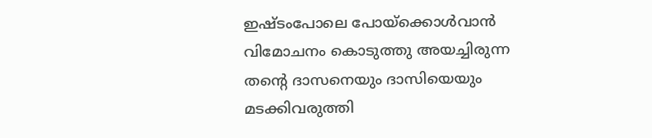ഇഷ്ടംപോലെ പോയ്ക്കൊള്‍വാന്‍ വിമോചനം കൊടുത്തു അയച്ചിരുന്ന തന്റെ ദാസനെയും ദാസിയെയും മടക്കിവരുത്തി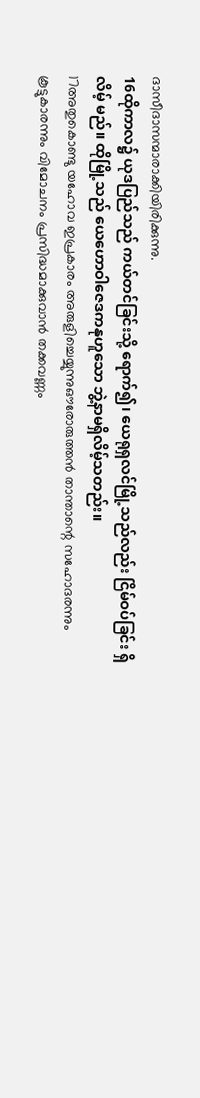ദാസീദാസന്മാരാക്കിയിരിക്കുന്നു.
16ထိုကာလ၌ ယုဒပြည်သည် ကယ်တင်ခြင်းသို့ ရောက်၍၊ ယေရုရှလင်မြို့သည်လည်း ငြိမ်ဝပ်ခြင်း ရှိလိမ့် မည်။ ထိုမြို့သည် ယေဟောဝါဇေဒကနုဟူသော ဘွဲ့နာမရှိလိမ့်သတည်း။
17അതുകൊണ്ടു യഹോവ ഇപ്രകാരം അരുളിച്ചെയ്യുന്നുഔരോരുത്തന്‍ താന്താന്റെ സഹോദരന്നും കൂട്ടുകാരന്നും വിമോചനം പ്രസിദ്ധമാക്കുവാന്‍ തക്കവണ്ണം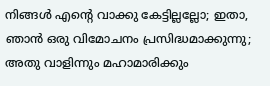നിങ്ങള്‍ എന്റെ വാക്കു കേട്ടില്ലല്ലോ; ഇതാ, ഞാന്‍ ഒരു വിമോചനം പ്രസിദ്ധമാക്കുന്നു; അതു വാളിന്നും മഹാമാരിക്കും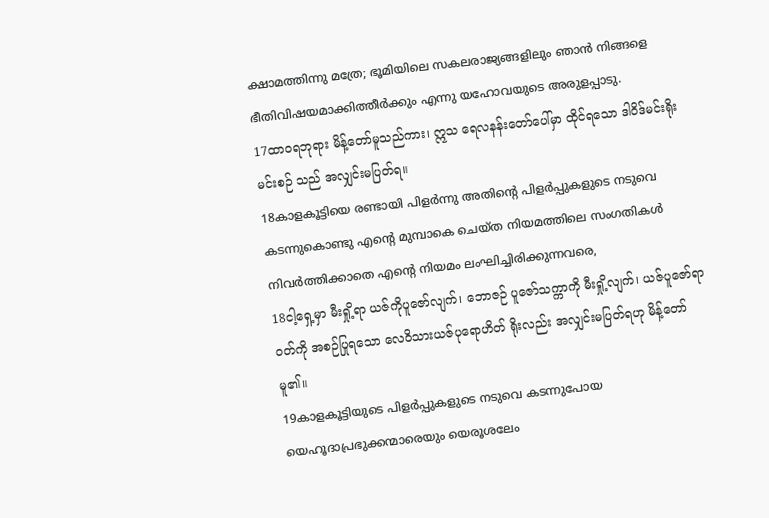ക്ഷാമത്തിന്നു മത്രേ; ഭൂമിയിലെ സകലരാജ്യങ്ങളിലും ഞാന്‍ നിങ്ങളെ ഭീതിവിഷയമാക്കിത്തീര്‍ക്കും എന്നു യഹോവയുടെ അരുളപ്പാടു.
17ထာဝရဘုရား မိန့်တော်မူသည်ကား၊ ဣသ ရေလနန်းတော်ပေါ်မှာ ထိုင်ရသော ဒါဝိဒ်မင်းရိုးမင်းစဉ် သည် အလျှင်းမပြတ်ရ။
18കാളകൂട്ടിയെ രണ്ടായി പിളര്‍ന്നു അതിന്റെ പിളര്‍പ്പുകളുടെ നടുവെ കടന്നുകൊണ്ടു എന്റെ മുമ്പാകെ ചെയ്ത നിയമത്തിലെ സംഗതികള്‍ നിവര്‍ത്തിക്കാതെ എന്റെ നിയമം ലംഘിച്ചിരിക്കുന്നവരെ,
18ငါ့ရှေ့မှာ မီးရှို့ရာ ယဇ်ကိုပူဇော်လျက်၊ ဘောဇဉ် ပူဇော်သက္ကာကို မီးရှို့လျက်၊ ယဇ်ပူဇော်ရာဝတ်ကို အစဉ်ပြုရသော လေဝိသားယဇ်ပုရောဟိတ် ရိုးလည်း အလျှင်းမပြတ်ရဟု မိန့်တော်မူ၏။
19കാളകൂട്ടിയുടെ പിളര്‍പ്പുകളുടെ നടുവെ കടന്നുപോയ യെഹൂദാപ്രഭുക്കന്മാരെയും യെരൂശലേം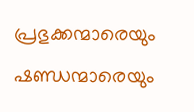പ്രഭുക്കന്മാരെയും ഷണ്ഡന്മാരെയും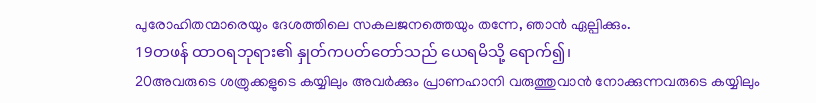പുരോഹിതന്മാരെയും ദേശത്തിലെ സകലജനത്തെയും തന്നേ, ഞാന്‍ ഏല്പിക്കും.
19တဖန် ထာဝရဘုရား၏ နှုတ်ကပတ်တော်သည် ယေရမိသို့ ရောက်၍၊
20അവരുടെ ശത്രുക്കളുടെ കയ്യിലും അവര്‍ക്കും പ്രാണഹാനി വരുത്തുവാന്‍ നോക്കുന്നവരുടെ കയ്യിലും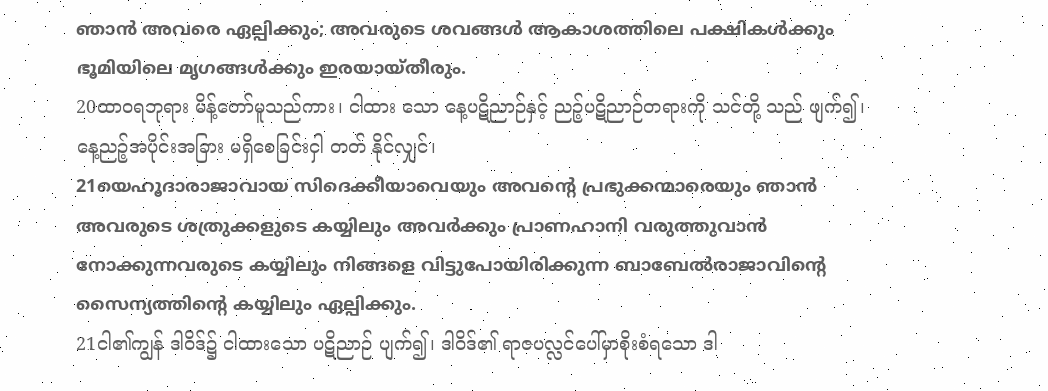ഞാന്‍ അവരെ ഏല്പിക്കും; അവരുടെ ശവങ്ങള്‍ ആകാശത്തിലെ പക്ഷികള്‍ക്കും ഭൂമിയിലെ മൃഗങ്ങള്‍ക്കും ഇരയായ്തീരും.
20ထာဝရဘုရား မိန့်တော်မူသည်ကား၊ ငါထား သော နေ့ပဋိညာဉ်နှင့် ညဉ့်ပဋိညာဉ်တရားကို သင်တို့ သည် ဖျက်၍၊ နေ့ညဉ့်အပိုင်းအခြား မရှိစေခြင်းငှါ တတ် နိုင်လျှင်၊
21യെഹൂദാരാജാവായ സിദെക്കീയാവെയും അവന്റെ പ്രഭുക്കന്മാരെയും ഞാന്‍ അവരുടെ ശത്രുക്കളുടെ കയ്യിലും അവര്‍ക്കും പ്രാണഹാനി വരുത്തുവാന്‍ നോക്കുന്നവരുടെ കയ്യിലും നിങ്ങളെ വിട്ടുപോയിരിക്കുന്ന ബാബേല്‍രാജാവിന്റെ സൈന്യത്തിന്റെ കയ്യിലും ഏല്പിക്കും.
21ငါ၏ကျွန် ဒါဝိဒ်၌ ငါထားသော ပဋိညာဉ် ပျက်၍၊ ဒါဝိဒ်၏ ရာဇပလ္လင်ပေါ်မှာစိုးစံရသော ဒါ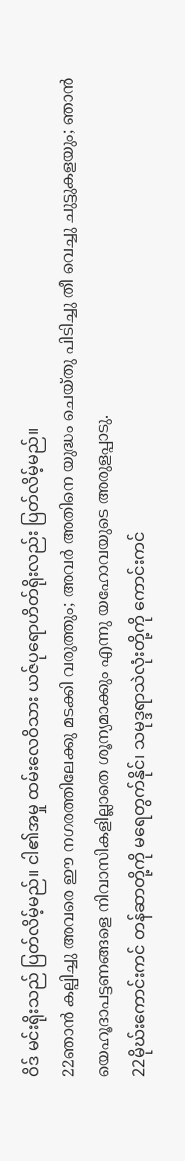ဝိဒ် မင်းရိုးသည် ပြတ်လိမ့်မည်။ ငါ၏အမှု ထမ်းလေဝိသား ယဇ်ပုရောဟိတ်ရိုးလည်း ပြတ်လိမ့်မည်။
22ഞാന്‍ കല്പിച്ചു അവരെ ഈ നഗരത്തിലേക്കു മടക്കി വരുത്തും; അവര്‍ അതിനെ യുദ്ധം ചെയ്തു പിടിച്ചു തീ വെച്ചു ചുട്ടുകളയും; ഞാന്‍ യെഹൂദാപട്ടണങ്ങളെ നിവാസികളില്ലാതെ ശൂന്യമാക്കും എന്നു യഹോവയുടെ അരുളപ്പാടു.
22မိုဃ်းကောင်းကင် တန်ဆာတို့ကို မရေတွက်နိုင်၊ သမုဒ္ဒရာသဲလုံးတို့ကို ကောင်းကင်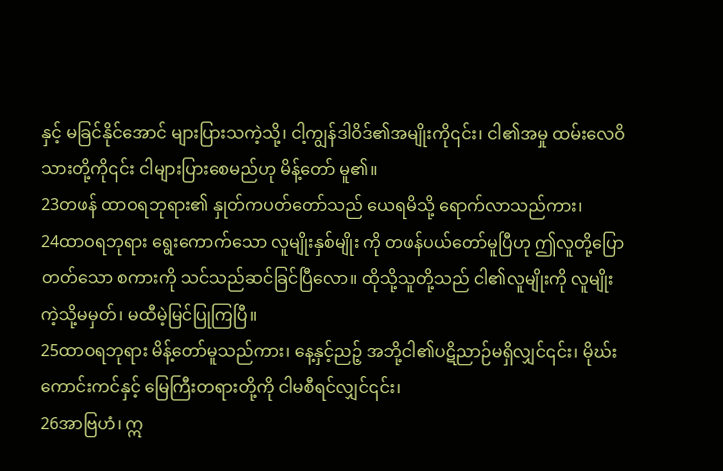နှင့် မခြင်နိုင်အောင် များပြားသကဲ့သို့၊ ငါ့ကျွန်ဒါဝိဒ်၏အမျိုးကို၎င်း၊ ငါ၏အမှု ထမ်းလေဝိသားတို့ကို၎င်း ငါများပြားစေမည်ဟု မိန့်တော် မူ၏။
23တဖန် ထာဝရဘုရား၏ နှုတ်ကပတ်တော်သည် ယေရမိသို့ ရောက်လာသည်ကား၊
24ထာဝရဘုရား ရွေးကောက်သော လူမျိုးနှစ်မျိုး ကို တဖန်ပယ်တော်မူပြီဟု ဤလူတို့ပြောတတ်သော စကားကို သင်သည်ဆင်ခြင်ပြီလော။ ထိုသို့သူတို့သည် ငါ၏လူမျိုးကို လူမျိုး ကဲ့သို့မမှတ်၊ မထီမဲ့မြင်ပြုကြပြီ။
25ထာဝရဘုရား မိန့်တော်မူသည်ကား၊ နေ့နှင့်ညဉ့် အဘို့ငါ၏ပဋိညာဉ်မရှိလျှင်၎င်း၊ မိုဃ်းကောင်းကင်နှင့် မြေကြီးတရားတို့ကို ငါမစီရင်လျှင်၎င်း၊
26အာဗြဟံ၊ ဣ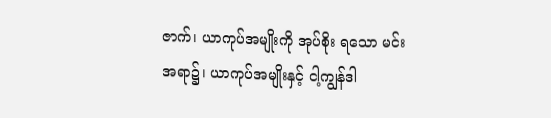ဇာက်၊ ယာကုပ်အမျိုးကို အုပ်စိုး ရသော မင်းအရာ၌၊ ယာကုပ်အမျိုးနှင့် ငါ့ကျွန်ဒါ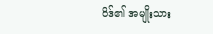ဝိဒ်၏ အမျိုးသား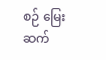စဉ် မြေးဆက်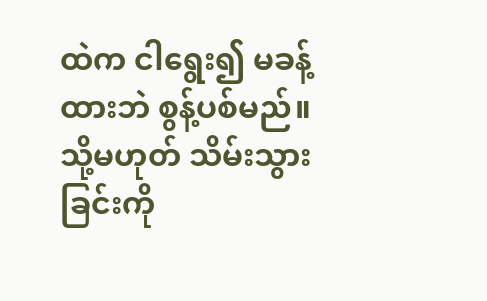ထဲက ငါရွေး၍ မခန့်ထားဘဲ စွန့်ပစ်မည်။ သို့မဟုတ် သိမ်းသွားခြင်းကို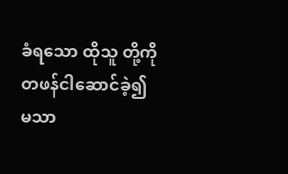ခံရသော ထိုသူ တို့ကို တဖန်ငါဆောင်ခဲ့၍ မသာ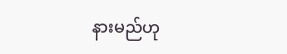နားမည်ဟု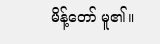မိန့်တော် မူ၏။